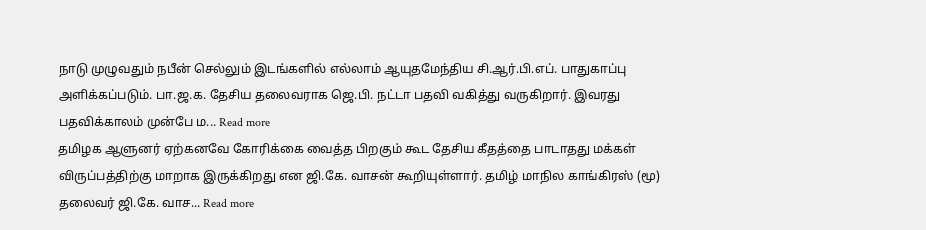நாடு முழுவதும் நபீன் செல்லும் இடங்களில் எல்லாம் ஆயுதமேந்திய சி.ஆர்.பி.எப். பாதுகாப்பு அளிக்கப்படும். பா.ஜ.க. தேசிய தலைவராக ஜெ.பி. நட்டா பதவி வகித்து வருகிறார். இவரது பதவிக்காலம் முன்பே ம... Read more
தமிழக ஆளுனர் ஏற்கனவே கோரிக்கை வைத்த பிறகும் கூட தேசிய கீதத்தை பாடாதது மக்கள் விருப்பத்திற்கு மாறாக இருக்கிறது என ஜி.கே. வாசன் கூறியுள்ளார். தமிழ் மாநில காங்கிரஸ் (மூ) தலைவர் ஜி.கே. வாச... Read more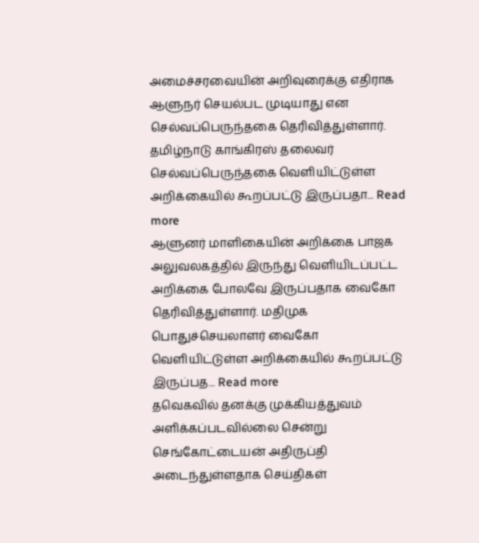அமைச்சரவையின் அறிவுரைக்கு எதிராக ஆளுநர் செயல்பட முடியாது என செல்வப்பெருந்தகை தெரிவித்துள்ளார். தமிழ்நாடு காங்கிரஸ் தலைவர் செல்வப்பெருந்தகை வெளியிட்டுள்ள அறிக்கையில் கூறப்பட்டு இருப்பதா... Read more
ஆளுனர் மாளிகையின் அறிக்கை பாஜக அலுவலகத்தில் இருந்து வெளியிடப்பட்ட அறிக்கை போலவே இருப்பதாக வைகோ தெரிவித்துள்ளார். மதிமுக பொதுச்செயலாளர் வைகோ வெளியிட்டுள்ள அறிக்கையில் கூறப்பட்டு இருப்பத... Read more
தவெகவில் தனக்கு முக்கியத்துவம் அளிக்கப்படவில்லை சென்று செங்கோட்டையன் அதிருப்தி அடைந்துள்ளதாக செய்திகள்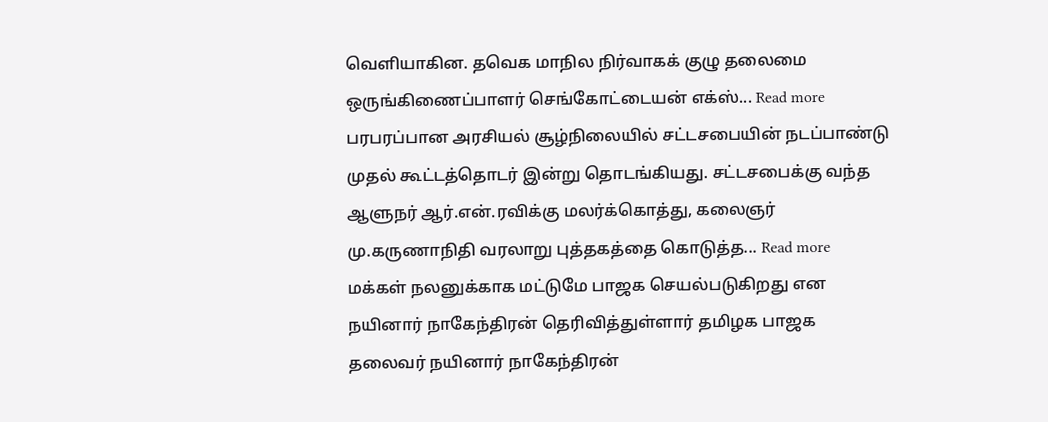வெளியாகின. தவெக மாநில நிர்வாகக் குழு தலைமை ஒருங்கிணைப்பாளர் செங்கோட்டையன் எக்ஸ்... Read more
பரபரப்பான அரசியல் சூழ்நிலையில் சட்டசபையின் நடப்பாண்டு முதல் கூட்டத்தொடர் இன்று தொடங்கியது. சட்டசபைக்கு வந்த ஆளுநர் ஆர்.என்.ரவிக்கு மலர்க்கொத்து, கலைஞர் மு.கருணாநிதி வரலாறு புத்தகத்தை கொடுத்த... Read more
மக்கள் நலனுக்காக மட்டுமே பாஜக செயல்படுகிறது என நயினார் நாகேந்திரன் தெரிவித்துள்ளார் தமிழக பாஜக தலைவர் நயினார் நாகேந்திரன்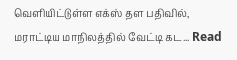வெளியிட்டுள்ள எக்ஸ் தள பதிவில், மராட்டிய மாநிலத்தில் வேட்டி கட... Read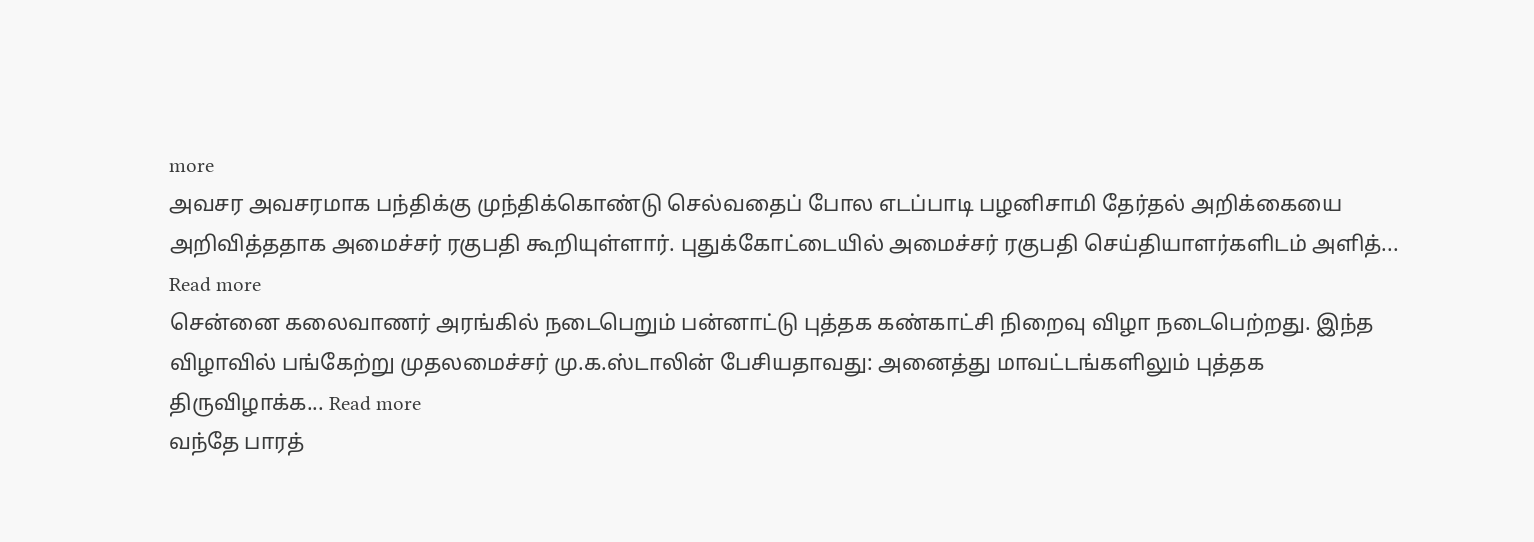more
அவசர அவசரமாக பந்திக்கு முந்திக்கொண்டு செல்வதைப் போல எடப்பாடி பழனிசாமி தேர்தல் அறிக்கையை அறிவித்ததாக அமைச்சர் ரகுபதி கூறியுள்ளார். புதுக்கோட்டையில் அமைச்சர் ரகுபதி செய்தியாளர்களிடம் அளித்... Read more
சென்னை கலைவாணர் அரங்கில் நடைபெறும் பன்னாட்டு புத்தக கண்காட்சி நிறைவு விழா நடைபெற்றது. இந்த விழாவில் பங்கேற்று முதலமைச்சர் மு.க.ஸ்டாலின் பேசியதாவது: அனைத்து மாவட்டங்களிலும் புத்தக திருவிழாக்க... Read more
வந்தே பாரத்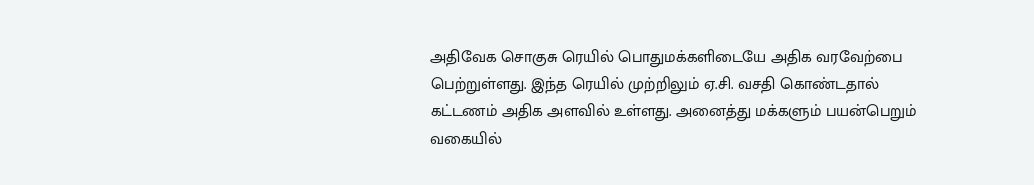அதிவேக சொகுசு ரெயில் பொதுமக்களிடையே அதிக வரவேற்பை பெற்றுள்ளது. இந்த ரெயில் முற்றிலும் ஏ.சி. வசதி கொண்டதால் கட்டணம் அதிக அளவில் உள்ளது. அனைத்து மக்களும் பயன்பெறும் வகையில்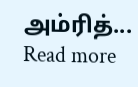அம்ரித்... Read more